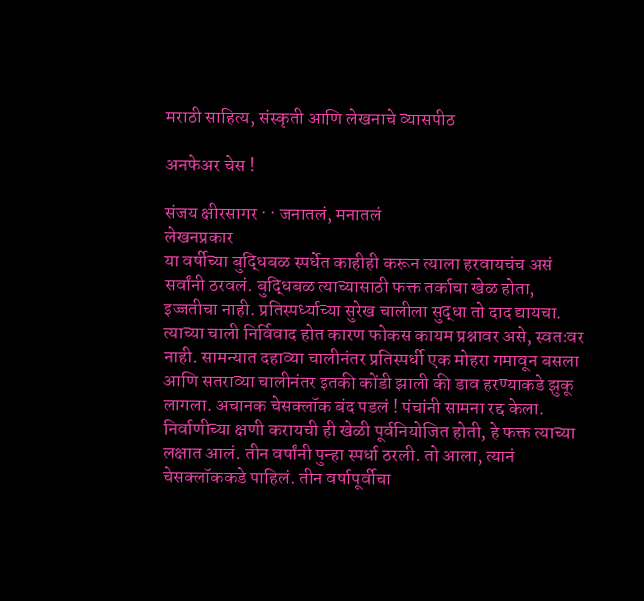मराठी साहित्य, संस्कृती आणि लेखनाचे व्यासपीठ

अनफेअर चेस !

संजय क्षीरसागर · · जनातलं, मनातलं
लेखनप्रकार
या वर्षीच्या बुद्धिबळ स्पर्धेत काहीही करून त्याला हरवायचंच असं सर्वांनी ठरवलं. बुद्धिबळ त्याच्यासाठी फक्त तर्काचा खेळ होता, इज्जतीचा नाही. प्रतिस्पर्ध्याच्या सुरेख चालीला सुद्धा तो दाद द्यायचा. त्याच्या चाली निर्विवाद होत कारण फोकस कायम प्रश्नावर असे, स्वतःवर नाही. सामन्यात दहाव्या चालीनंतर प्रतिस्पर्धी एक मोहरा गमावून बसला आणि सतराव्या चालीनंतर इतकी कोंडी झाली की डाव हरण्याकडे झुकू लागला. अचानक चेसक्लॉक बंद पडलं ! पंचांनी सामना रद्द केला. निर्वाणीच्या क्षणी करायची ही खेळी पूर्वनियोजित होती, हे फक्त त्याच्या लक्षात आलं. तीन वर्षांनी पुन्हा स्पर्धा ठरली. तो आला, त्यानं चेसक्लॉककडे पाहिलं. तीन वर्षापूर्वीचा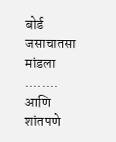बोर्ड जसाचातसा मांडला ........ आणि शांतपणे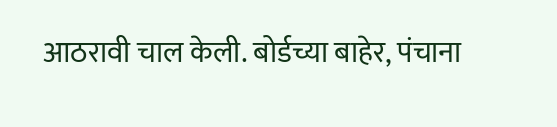आठरावी चाल केली. बोर्डच्या बाहेर, पंचाना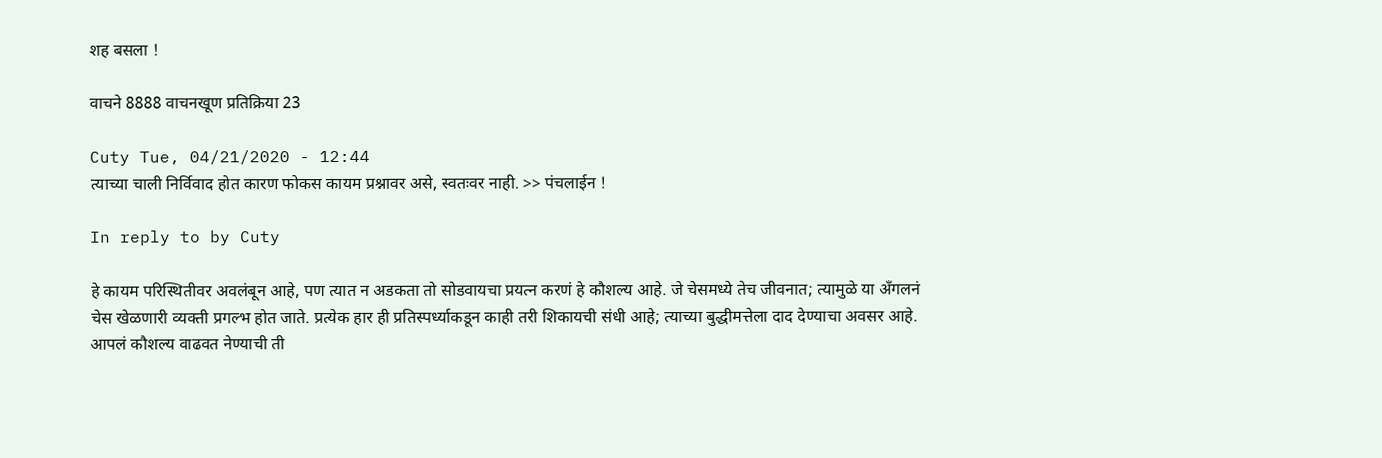शह बसला !

वाचने 8888 वाचनखूण प्रतिक्रिया 23

Cuty Tue, 04/21/2020 - 12:44
त्याच्या चाली निर्विवाद होत कारण फोकस कायम प्रश्नावर असे, स्वतःवर नाही. >> पंचलाईन !

In reply to by Cuty

हे कायम परिस्थितीवर अवलंबून आहे, पण त्यात न अडकता तो सोडवायचा प्रयत्न करणं हे कौशल्य आहे. जे चेसमध्ये तेच जीवनात; त्यामुळे या अँगलनं चेस खेळणारी व्यक्ती प्रगल्भ होत जाते. प्रत्येक हार ही प्रतिस्पर्ध्याकडून काही तरी शिकायची संधी आहे; त्याच्या बुद्धीमत्तेला दाद देण्याचा अवसर आहे. आपलं कौशल्य वाढवत नेण्याची ती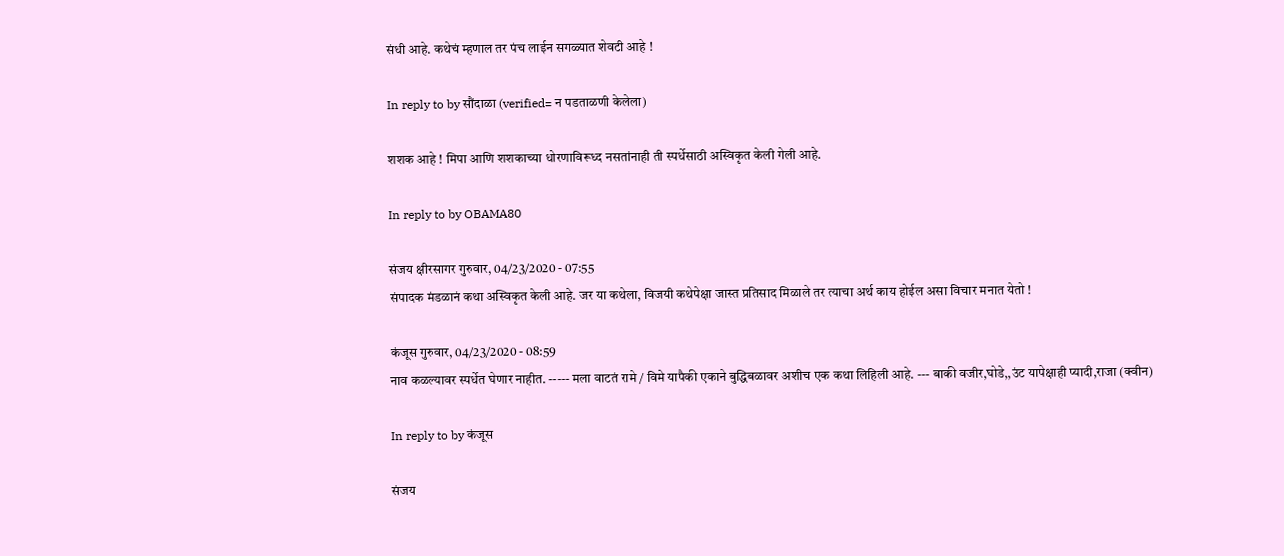संधी आहे. कथेचं म्हणाल तर पंच लाईन सगळ्यात शेवटी आहे !

In reply to by सौंदाळा (verified= न पडताळणी केलेला)

शशक आहे ! मिपा आणि शशकाच्या धोरणाविरूध्द नसतांनाही ती स्पर्धेसाठी अस्विकृत केली गेली आहे.

In reply to by OBAMA80

संजय क्षीरसागर गुरुवार, 04/23/2020 - 07:55
संपादक मंडळानं कथा अस्विकृत केली आहे. जर या कथेला, विजयी कथेपेक्षा जास्त प्रतिसाद मिळाले तर त्याचा अर्थ काय होईल असा विचार मनात येतो !

कंजूस गुरुवार, 04/23/2020 - 08:59
नाव कळल्यावर स्पर्धेत घेणार नाहीत. ----- मला वाटतं रामे / विमे यापैकी एकाने बुद्धिबळावर अशीच एक कथा लिहिली आहे. --- बाकी वजीर,घोडे,,उंट यापेक्षाही प्यादी,राजा (क्वीन)

In reply to by कंजूस

संजय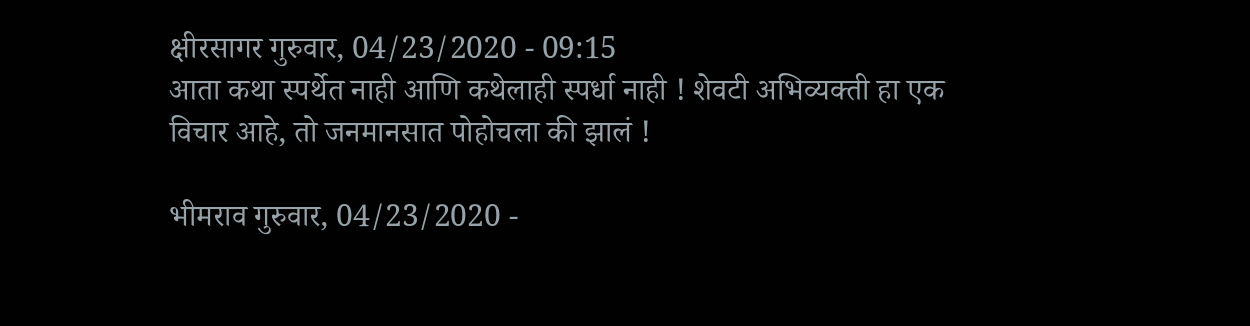क्षीरसागर गुरुवार, 04/23/2020 - 09:15
आता कथा स्पर्थेत नाही आणि कथेलाही स्पर्धा नाही ! शेवटी अभिव्यक्ती हा एक विचार आहे, तो जनमानसात पोहोचला की झालं !

भीमराव गुरुवार, 04/23/2020 -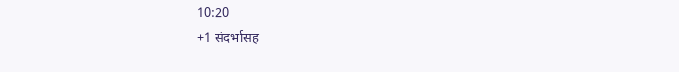10:20
+1 संदर्भासह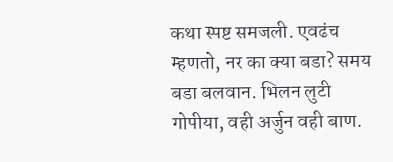कथा स्पष्ट‌ समजली. एवढंच म्हणतो, नर का क्या बडा? समय बडा बलवान. भिलन‌ लुटी गोपीया, वही अर्जुन वही बाण.